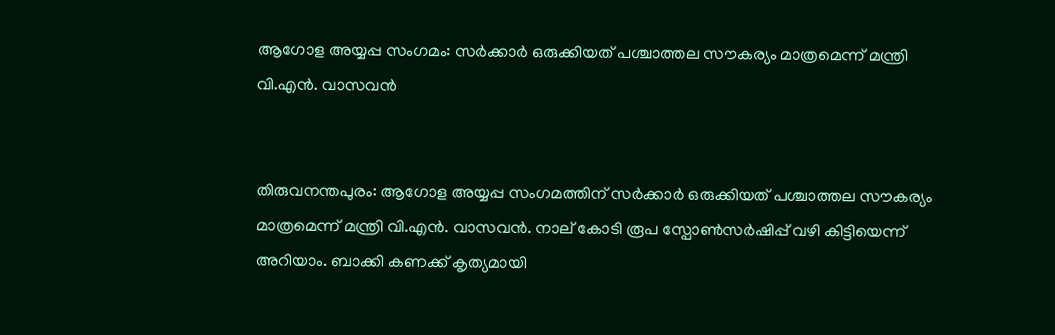ആഗോള അയ്യപ്പ സംഗമം: സർക്കാർ ഒരുക്കിയത് പശ്ചാത്തല സൗകര്യം മാത്രമെന്ന് മന്ത്രി വി.എൻ. വാസവൻ


തിരുവനന്തപുരം: ആഗോള അയ്യപ്പ സംഗമത്തിന് സർക്കാർ ഒരുക്കിയത് പശ്ചാത്തല സൗകര്യം മാത്രമെന്ന് മന്ത്രി വി.എൻ. വാസവൻ. നാല് കോടി രൂപ സ്പോൺസർഷിപ്പ് വഴി കിട്ടിയെന്ന് അറിയാം. ബാക്കി കണക്ക് കൃത്യമായി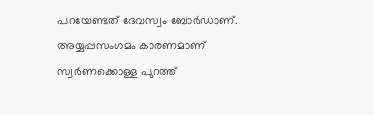പറയേണ്ടത് ദേവസ്വം ബോർഡാണ്. അയ്യപ്പസംഗമം കാരണമാണ് സ്വർണക്കൊള്ള പുറത്ത്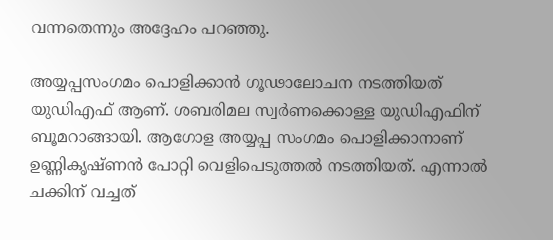വന്നതെന്നും അദ്ദേഹം പറഞ്ഞു.

അയ്യപ്പസംഗമം പൊളിക്കാൻ ഗൂഢാലോചന നടത്തിയത് യുഡിഎഫ് ആണ്. ശബരിമല സ്വർണക്കൊള്ള യുഡിഎഫിന് ബൂമറാങ്ങായി. ആഗോള അയ്യപ്പ സംഗമം പൊളിക്കാനാണ് ഉണ്ണികൃഷ്ണൻ പോറ്റി വെളിപെടുത്തൽ നടത്തിയത്. എന്നാൽ ചക്കിന് വച്ചത്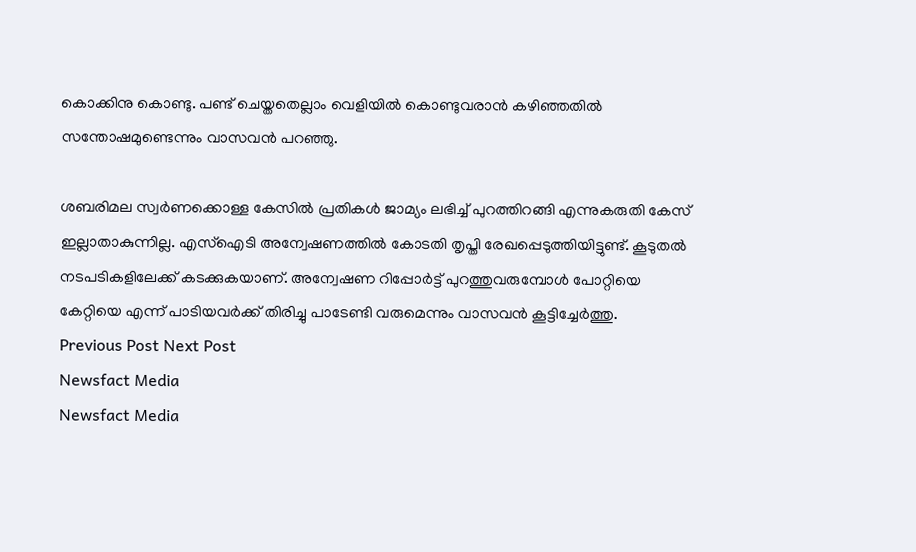കൊക്കിനു കൊണ്ടു. പണ്ട് ചെയ്തതെല്ലാം വെളിയിൽ കൊണ്ടുവരാൻ കഴിഞ്ഞതിൽ സന്തോഷമുണ്ടെന്നും വാസവൻ പറഞ്ഞു.

ശബരിമല സ്വർണക്കൊള്ള കേസിൽ പ്രതികൾ ജാമ്യം ലഭിച്ച് പുറത്തിറങ്ങി എന്നുകരുതി കേസ് ഇല്ലാതാകുന്നില്ല. എസ്ഐടി അന്വേഷണത്തിൽ കോടതി തൃപ്തി രേഖപ്പെടുത്തിയിട്ടുണ്ട്. കൂടുതൽ നടപടികളിലേക്ക് കടക്കുകയാണ്. അന്വേഷണ റിപ്പോർട്ട്‌ പുറത്തുവരുമ്പോൾ പോറ്റിയെ കേറ്റിയെ എന്ന് പാടിയവർക്ക് തിരിച്ചു പാടേണ്ടി വരുമെന്നും വാസവൻ കൂട്ടിച്ചേർത്തു.
Previous Post Next Post
Newsfact Media
Newsfact Media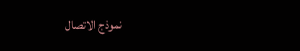نموذج الاتصال